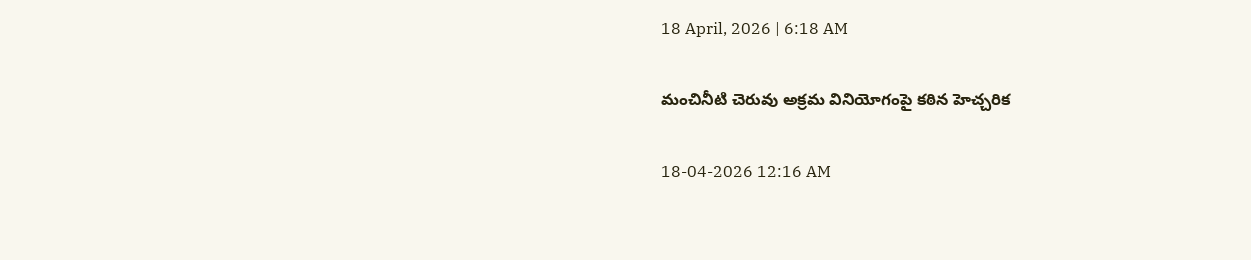18 April, 2026 | 6:18 AM

మంచినీటి చెరువు అక్రమ వినియోగంపై కఠిన హెచ్చరిక

18-04-2026 12:16 AM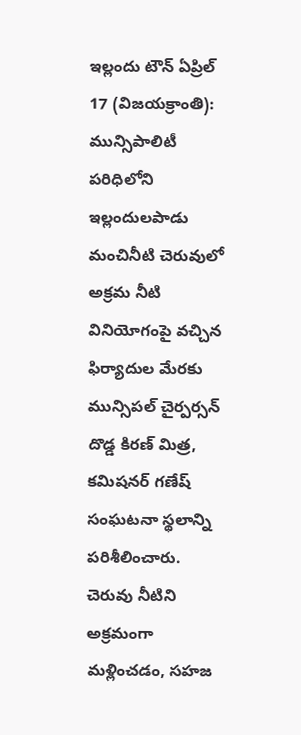ఇల్లందు టౌన్ ఏప్రిల్ 17 (విజయక్రాంతి): మున్సిపాలిటీ పరిధిలోని ఇల్లందులపాడు మంచినీటి చెరువులో అక్రమ నీటి వినియోగంపై వచ్చిన ఫిర్యాదుల మేరకు మున్సిపల్ చైర్పర్సన్ దొడ్డ కిరణ్ మిత్ర, కమిషనర్ గణేష్ సంఘటనా స్థలాన్ని పరిశీలించారు. చెరువు నీటిని అక్రమంగా మళ్లించడం, సహజ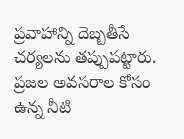ప్రవాహాన్ని దెబ్బతీసే చర్యలను తప్పుపట్టారు. ప్రజల అవసరాల కోసం ఉన్న నీటి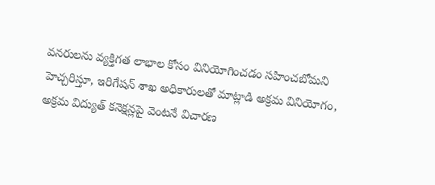వనరులను వ్యక్తిగత లాభాల కోసం వినియోగించడం సహించబోమని హెచ్చరిస్తూ, ఇరిగేషన్ శాఖ అధికారులతో మాట్లాడి అక్రమ వినియోగం, అక్రమ విద్యుత్ కనెక్షన్లపై వెంటనే విచారణ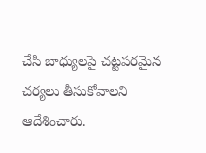చేసి బాధ్యులపై చట్టపరమైన చర్యలు తీసుకోవాలని ఆదేశించారు.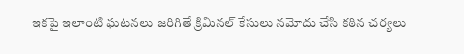ఇకపై ఇలాంటి ఘటనలు జరిగితే క్రిమినల్ కేసులు నమోదు చేసి కఠిన చర్యలు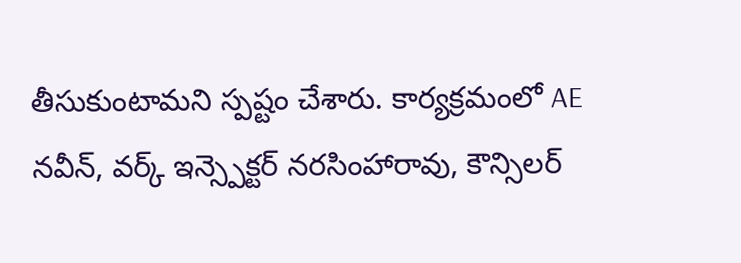తీసుకుంటామని స్పష్టం చేశారు. కార్యక్రమంలో AE నవీన్, వర్క్ ఇన్స్పెక్టర్ నరసింహారావు, కౌన్సిలర్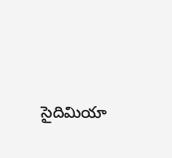సైదిమియా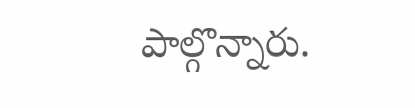పాల్గొన్నారు.